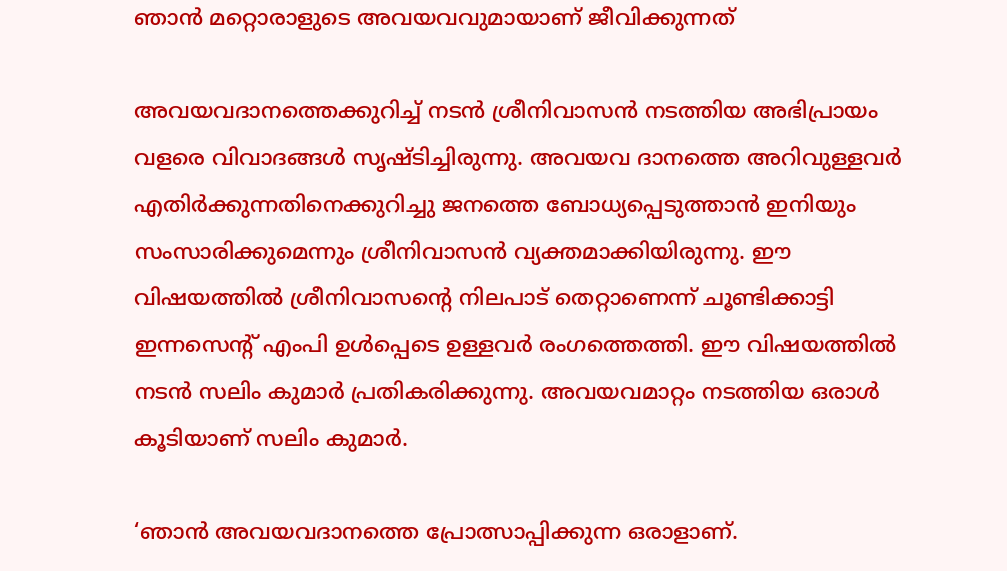ഞാന്‍ മറ്റൊരാളുടെ അവയവവുമായാണ് ജീവിക്കുന്നത്

അവയവദാനത്തെക്കുറിച്ച് നടന്‍ ശ്രീനിവാസന്‍ നടത്തിയ അഭിപ്രായം വളരെ വിവാദങ്ങള്‍ സൃഷ്ടിച്ചിരുന്നു. അവയവ ദാനത്തെ അറിവുള്ളവര്‍ എതിര്‍ക്കുന്നതിനെക്കുറിച്ചു ജനത്തെ ബോധ്യപ്പെടുത്താന്‍ ഇനിയും സംസാരിക്കുമെന്നും ശ്രീനിവാസന്‍ വ്യക്തമാക്കിയിരുന്നു. ഈ വിഷയത്തില്‍ ശ്രീനിവാസന്റെ നിലപാട് തെറ്റാണെന്ന് ചൂണ്ടിക്കാട്ടി ഇന്നസെന്റ് എംപി ഉള്‍പ്പെടെ ഉള്ളവര്‍ രംഗത്തെത്തി. ഈ വിഷയത്തില്‍ നടന്‍ സലിം കുമാര്‍ പ്രതികരിക്കുന്നു. അവയവമാറ്റം നടത്തിയ ഒരാള്‍ കൂടിയാണ് സലിം കുമാര്‍.

‘ഞാന്‍ അവയവദാനത്തെ പ്രോത്സാപ്പിക്കുന്ന ഒരാളാണ്.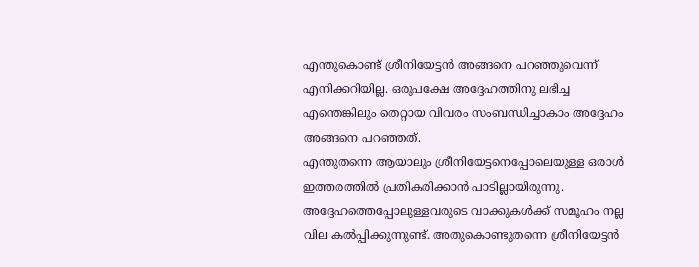എന്തുകൊണ്ട് ശ്രീനിയേട്ടന്‍ അങ്ങനെ പറഞ്ഞുവെന്ന് എനിക്കറിയില്ല. ഒരുപക്ഷേ അദ്ദേഹത്തിനു ലഭിച്ച എന്തെങ്കിലും തെറ്റായ വിവരം സംബന്ധിച്ചാകാം അദ്ദേഹം അങ്ങനെ പറഞ്ഞത്.
എന്തുതന്നെ ആയാലും ശ്രീനിയേട്ടനെപ്പോലെയുള്ള ഒരാള്‍ ഇത്തരത്തില്‍ പ്രതികരിക്കാന്‍ പാടില്ലായിരുന്നു. അദ്ദേഹത്തെപ്പോലുള്ളവരുടെ വാക്കുകള്‍ക്ക് സമൂഹം നല്ല വില കല്‍പ്പിക്കുന്നുണ്ട്. അതുകൊണ്ടുതന്നെ ശ്രീനിയേട്ടന്‍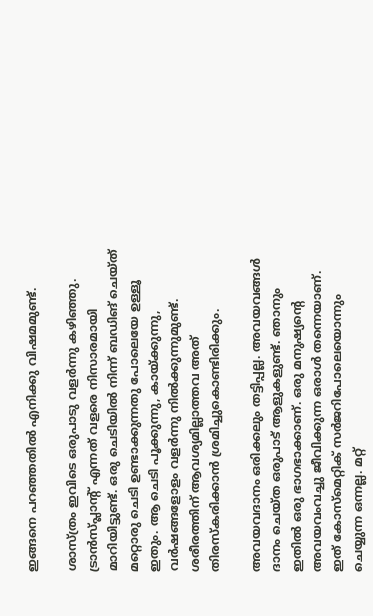ഇങ്ങനെ പറഞ്ഞതില്‍ എനിക്കു വിഷമമുണ്ട്.

ശാസ്ത്രം ഇവിടെ ഒരുപാടു വളര്‍ന്നു കഴിഞ്ഞു. ട്രാന്‍സ്പ്ലാന്റ് എന്നത് വളരെ നിസാരമായി മാറിയിട്ടുണ്ട്. ഒരു ചെടിയില്‍ നിന്ന് ബഡിങ് ചെയ്ത് മറ്റൊരു ചെടി ഉണ്ടാക്കുന്നതു പോലെയേ ഉള്ളൂ ഇതും. ആ ചെടി പൂക്കുന്നു, കായ്ക്കുന്നു, വര്‍ഷങ്ങളോളം വളര്‍ന്നു നില്‍ക്കുന്നുമുണ്ട്. ശരീരത്തിന് ആവശ്യമില്ലാത്തവ അത് തിരസ്‌കരിക്കാന്‍ ശ്രമിച്ചുകൊണ്ടിരിക്കും.

അവയവദാനം ഒരിക്കലും തട്ടിപ്പല്ല. അവയവങ്ങള്‍ ദാനം ചെയ്ത ഒരുപാട് ആളുകളുണ്ട്. ഞാനും ഇതില്‍ ഒരു ഭാഗഭാക്കാണ്. ഒരു മനുഷ്യന്റെ അവയവംവച്ചു ജീവിക്കുന്ന ഒരാള്‍ തന്നെയാണ്. ഇത് കോസ്‌മെറ്റിക് സര്‍ജറിപോലെയൊന്നും ചെയ്യുന്ന ഒന്നല്ല. മറ്റ്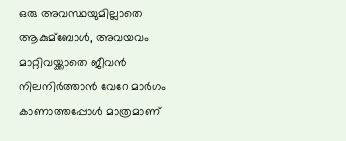ഒരു അവസ്ഥയുമില്ലാതെ ആകുമ്‌ബോള്‍, അവയവം മാറ്റിവയ്ക്കാതെ ജീവന്‍ നിലനിര്‍ത്താന്‍ വേറേ മാര്‍ഗം കാണാത്തപ്പോള്‍ മാത്രമാണ്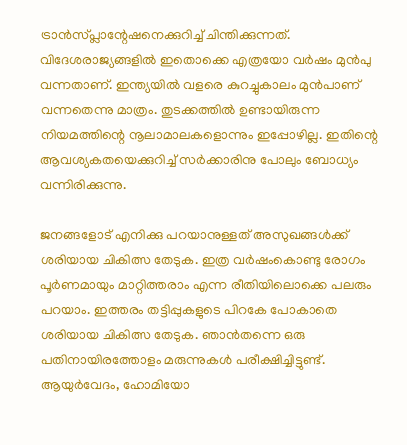ട്രാന്‍സ്പ്ലാന്റേഷനെക്കുറിച്ച് ചിന്തിക്കുന്നത്. വിദേശരാജ്യങ്ങളില്‍ ഇതൊക്കെ എത്രയോ വര്‍ഷം മുന്‍പു വന്നതാണ്. ഇന്ത്യയില്‍ വളരെ കുറച്ചുകാലം മുന്‍പാണ് വന്നതെന്നു മാത്രം. തുടക്കത്തില്‍ ഉണ്ടായിരുന്ന നിയമത്തിന്റെ നൂലാമാലകളൊന്നും ഇപ്പോഴില്ല. ഇതിന്റെ ആവശ്യകതയെക്കുറിച്ച് സര്‍ക്കാരിനു പോലും ബോധ്യം വന്നിരിക്കുന്നു.

ജനങ്ങളോട് എനിക്കു പറയാനുള്ളത് അസുഖങ്ങള്‍ക്ക് ശരിയായ ചികിത്സ തേടുക. ഇത്ര വര്‍ഷംകൊണ്ടു രോഗം പൂര്‍ണമായും മാറ്റിത്തരാം എന്ന രീതിയിലൊക്കെ പലരും പറയാം. ഇത്തരം തട്ടിപ്പുകളുടെ പിറകേ പോകാതെ ശരിയായ ചികിത്സ തേടുക. ഞാന്‍തന്നെ ഒരു പതിനായിരത്തോളം മരുന്നുകള്‍ പരീക്ഷിച്ചിട്ടുണ്ട്. ആയുര്‍വേദം, ഹോമിയോ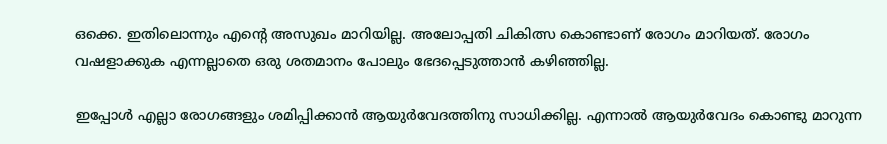ഒക്കെ. ഇതിലൊന്നും എന്റെ അസുഖം മാറിയില്ല. അലോപ്പതി ചികിത്സ കൊണ്ടാണ് രോഗം മാറിയത്. രോഗം വഷളാക്കുക എന്നല്ലാതെ ഒരു ശതമാനം പോലും ഭേദപ്പെടുത്താന്‍ കഴിഞ്ഞില്ല.

ഇപ്പോള്‍ എല്ലാ രോഗങ്ങളും ശമിപ്പിക്കാന്‍ ആയുര്‍വേദത്തിനു സാധിക്കില്ല. എന്നാല്‍ ആയുര്‍വേദം കൊണ്ടു മാറുന്ന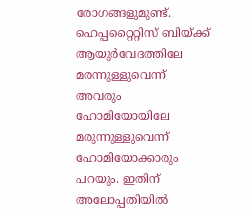രോഗങ്ങളുമുണ്ട്. ഹെപ്പറ്റൈറ്റിസ് ബിയ്ക്ക് ആയുര്‍വേദത്തിലേ മരന്നുള്ളുവെന്ന് അവരും ഹോമിയോയിലേ മരുന്നുള്ളുവെന്ന് ഹോമിയോക്കാരും പറയും. ഇതിന് അലോപ്പതിയില്‍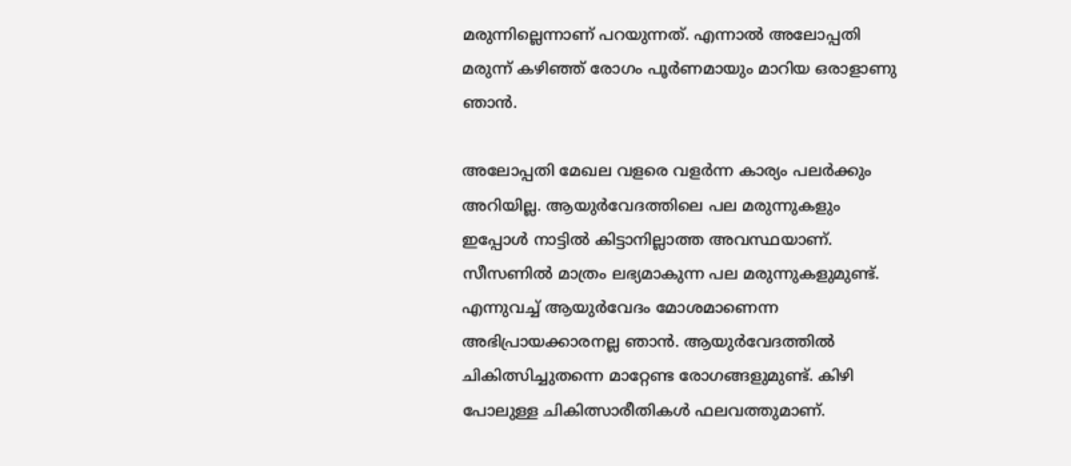മരുന്നില്ലെന്നാണ് പറയുന്നത്. എന്നാല്‍ അലോപ്പതി മരുന്ന് കഴിഞ്ഞ് രോഗം പൂര്‍ണമായും മാറിയ ഒരാളാണു ഞാന്‍.

അലോപ്പതി മേഖല വളരെ വളര്‍ന്ന കാര്യം പലര്‍ക്കും അറിയില്ല. ആയുര്‍വേദത്തിലെ പല മരുന്നുകളും ഇപ്പോള്‍ നാട്ടില്‍ കിട്ടാനില്ലാത്ത അവസ്ഥയാണ്. സീസണില്‍ മാത്രം ലഭ്യമാകുന്ന പല മരുന്നുകളുമുണ്ട്. എന്നുവച്ച് ആയുര്‍വേദം മോശമാണെന്ന അഭിപ്രായക്കാരനല്ല ഞാന്‍. ആയുര്‍വേദത്തില്‍ ചികിത്സിച്ചുതന്നെ മാറ്റേണ്ട രോഗങ്ങളുമുണ്ട്. കിഴി പോലുള്ള ചികിത്സാരീതികള്‍ ഫലവത്തുമാണ്.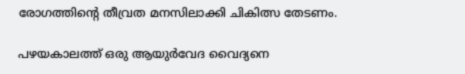രോഗത്തിന്റെ തീവ്രത മനസിലാക്കി ചികിത്സ തേടണം.

പഴയകാലത്ത് ഒരു ആയുര്‍വേദ വൈദ്യനെ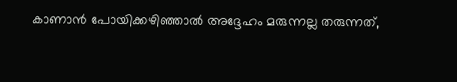കാണാന്‍ പോയിക്കഴിഞ്ഞാല്‍ അദ്ദേഹം മരുന്നല്ല തരുന്നത്,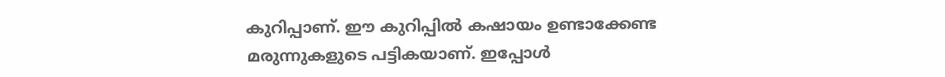കുറിപ്പാണ്. ഈ കുറിപ്പില്‍ കഷായം ഉണ്ടാക്കേണ്ട മരുന്നുകളുടെ പട്ടികയാണ്. ഇപ്പോള്‍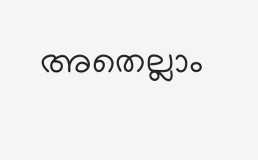അതെല്ലാം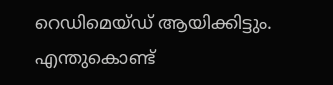റെഡിമെയ്ഡ് ആയിക്കിട്ടും. എന്തുകൊണ്ട്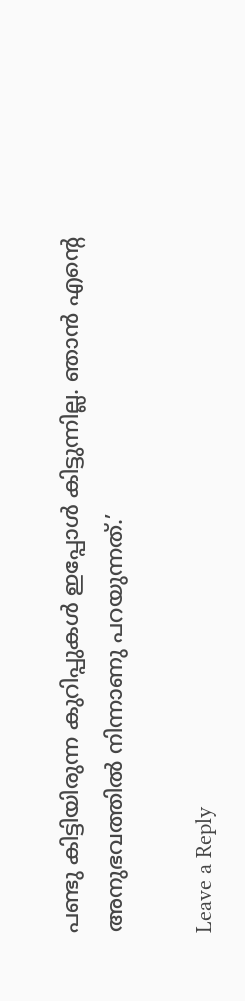പണ്ടു കിട്ടിയിരുന്ന കുറിപ്പുകള്‍ ഇപ്പോള്‍ കിട്ടുന്നില്ല. ഞാന്‍ എന്റെ അനുഭവത്തില്‍ നിന്നാണു പറയുന്നത്.’

Leave a Reply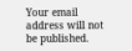Your email address will not be published.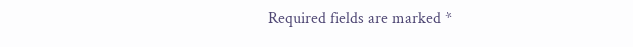Required fields are marked *